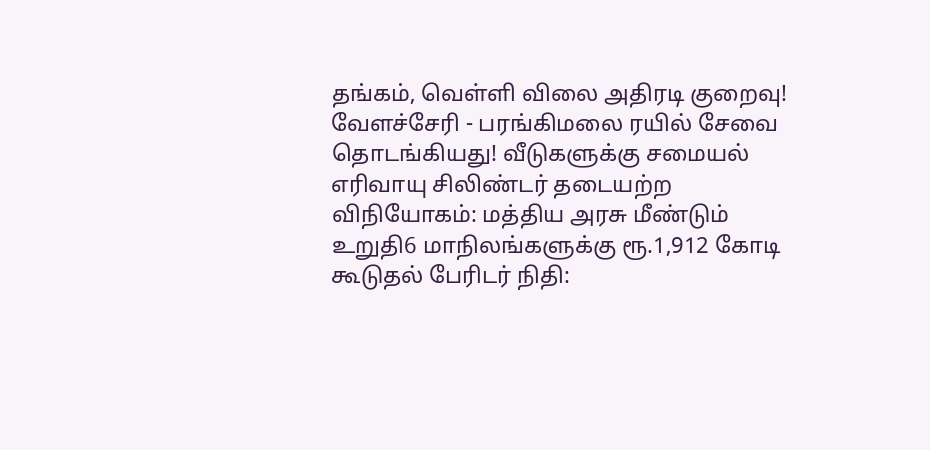தங்கம், வெள்ளி விலை அதிரடி குறைவு! வேளச்சேரி - பரங்கிமலை ரயில் சேவை தொடங்கியது! வீடுகளுக்கு சமையல் எரிவாயு சிலிண்டர் தடையற்ற விநியோகம்: மத்திய அரசு மீண்டும் உறுதி6 மாநிலங்களுக்கு ரூ.1,912 கோடி கூடுதல் பேரிடர் நிதி: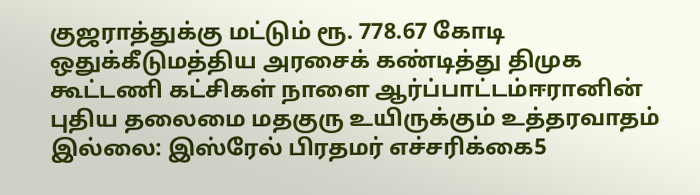குஜராத்துக்கு மட்டும் ரூ. 778.67 கோடி ஒதுக்கீடுமத்திய அரசைக் கண்டித்து திமுக கூட்டணி கட்சிகள் நாளை ஆர்ப்பாட்டம்ஈரானின் புதிய தலைமை மதகுரு உயிருக்கும் உத்தரவாதம் இல்லை: இஸ்ரேல் பிரதமர் எச்சரிக்கை5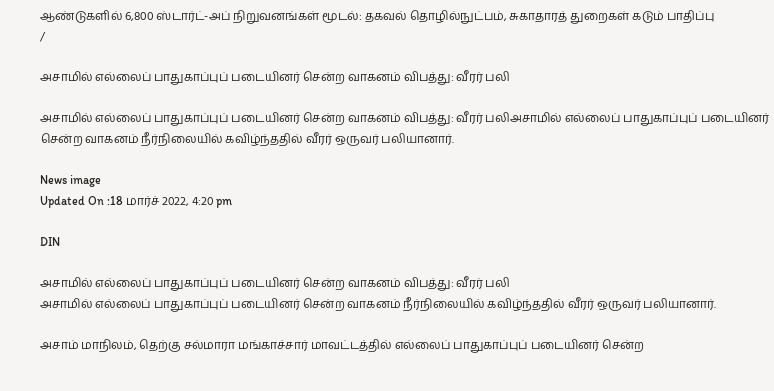ஆண்டுகளில் 6,800 ஸ்டார்ட்-அப் நிறுவனங்கள் மூடல்: தகவல் தொழில்நுட்பம், சுகாதாரத் துறைகள் கடும் பாதிப்பு
/

அசாமில் எல்லைப் பாதுகாப்புப் படையினர் சென்ற வாகனம் விபத்து: வீரர் பலி

அசாமில் எல்லைப் பாதுகாப்புப் படையினர் சென்ற வாகனம் விபத்து: வீரர் பலிஅசாமில் எல்லைப் பாதுகாப்புப் படையினர் சென்ற வாகனம் நீர்நிலையில் கவிழ்ந்ததில் வீரர் ஒருவர் பலியானார்.

News image
Updated On :18 மார்ச் 2022, 4:20 pm

DIN

அசாமில் எல்லைப் பாதுகாப்புப் படையினர் சென்ற வாகனம் விபத்து: வீரர் பலி
அசாமில் எல்லைப் பாதுகாப்புப் படையினர் சென்ற வாகனம் நீர்நிலையில் கவிழ்ந்ததில் வீரர் ஒருவர் பலியானார்.

அசாம் மாநிலம், தெற்கு சல்மாரா மங்காச்சார் மாவட்டத்தில் எல்லைப் பாதுகாப்புப் படையினர் சென்ற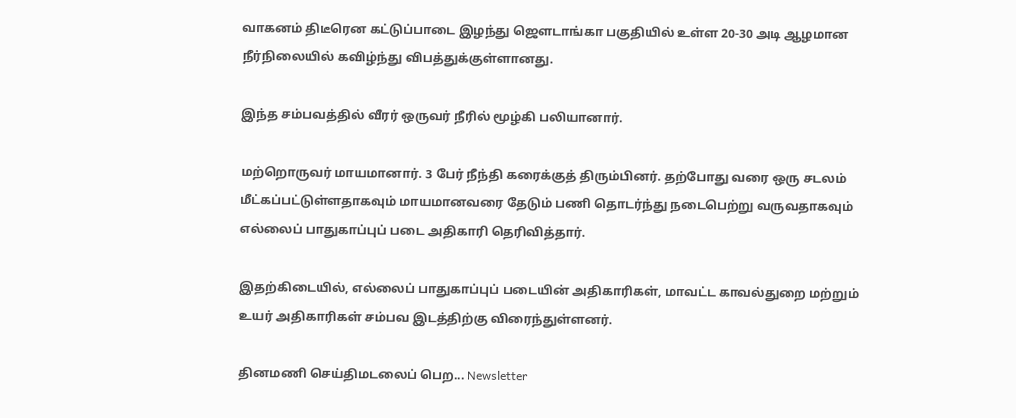வாகனம் திடீரென கட்டுப்பாடை இழந்து ஜௌடாங்கா பகுதியில் உள்ள 20-30 அடி ஆழமான நீர்நிலையில் கவிழ்ந்து விபத்துக்குள்ளானது.

இந்த சம்பவத்தில் வீரர் ஒருவர் நீரில் மூழ்கி பலியானார்.

மற்றொருவர் மாயமானார். 3 பேர் நீந்தி கரைக்குத் திரும்பினர். தற்போது வரை ஒரு சடலம் மீட்கப்பட்டுள்ளதாகவும் மாயமானவரை தேடும் பணி தொடர்ந்து நடைபெற்று வருவதாகவும் எல்லைப் பாதுகாப்புப் படை அதிகாரி தெரிவித்தார்.

இதற்கிடையில், எல்லைப் பாதுகாப்புப் படையின் அதிகாரிகள், மாவட்ட காவல்துறை மற்றும் உயர் அதிகாரிகள் சம்பவ இடத்திற்கு விரைந்துள்ளனர்.

தினமணி செய்திமடலைப் பெற... Newsletter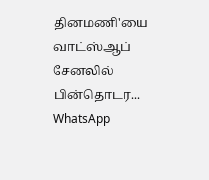தினமணி'யை வாட்ஸ்ஆப் சேனலில் பின்தொடர... WhatsApp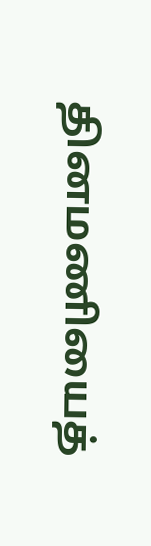தினமணியைத்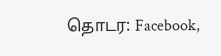தொடர: Facebook,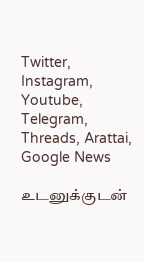Twitter, Instagram, Youtube, Telegram, Threads, Arattai, Google News

உடனுக்குடன்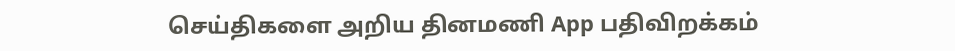செய்திகளை அறிய தினமணி App பதிவிறக்கம்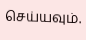செய்யவும்.